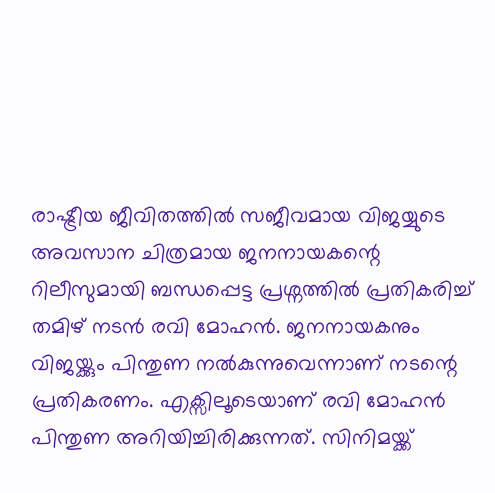രാഷ്ട്രീയ ജീവിതത്തിൽ സജീവമായ വിജയ്യുടെ അവസാന ചിത്രമായ ജനനായകന്റെ റിലീസുമായി ബന്ധപ്പെട്ട പ്രശ്നത്തിൽ പ്രതികരിച്ച് തമിഴ് നടൻ രവി മോഹൻ. ജനനായകനും വിജയ്ക്കും പിന്തുണ നൽകുന്നുവെന്നാണ് നടന്റെ പ്രതികരണം. എക്സിലൂടെയാണ് രവി മോഹൻ പിന്തുണ അറിയിച്ചിരിക്കുന്നത്. സിനിമയ്ക്ക്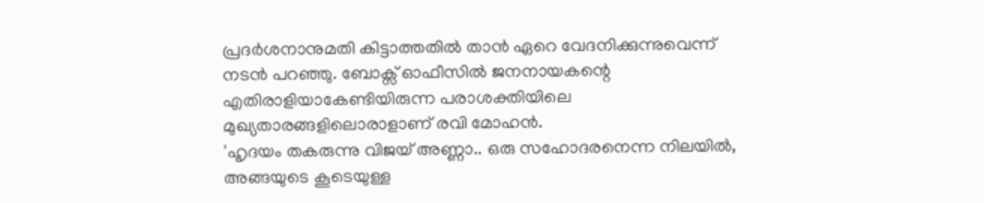പ്രദർശനാനുമതി കിട്ടാത്തതിൽ താൻ ഏറെ വേദനിക്കുന്നുവെന്ന് നടൻ പറഞ്ഞു. ബോക്സ് ഓഫീസിൽ ജനനായകന്റെ എതിരാളിയാകേണ്ടിയിരുന്ന പരാശക്തിയിലെ മുഖ്യതാരങ്ങളിലൊരാളാണ് രവി മോഹൻ.
'ഹൃദയം തകരുന്നു വിജയ് അണ്ണാ.. ഒരു സഹോദരനെന്ന നിലയിൽ, അങ്ങയുടെ കൂടെയുള്ള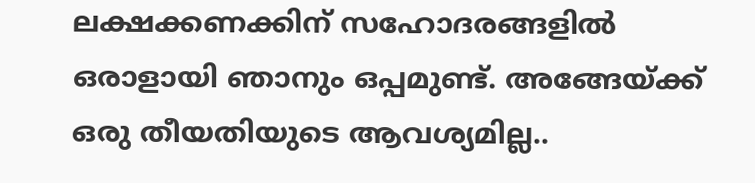ലക്ഷക്കണക്കിന് സഹോദരങ്ങളിൽ ഒരാളായി ഞാനും ഒപ്പമുണ്ട്. അങ്ങേയ്ക്ക് ഒരു തീയതിയുടെ ആവശ്യമില്ല..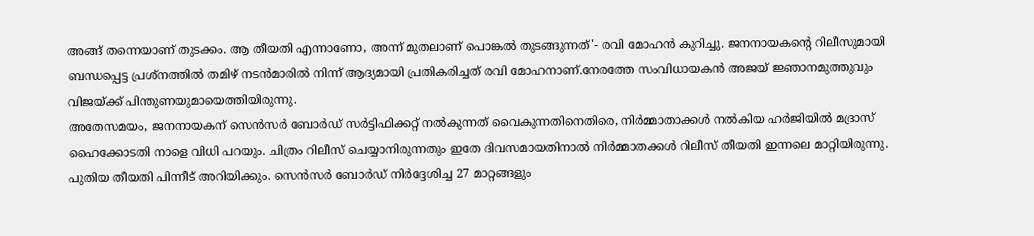അങ്ങ് തന്നെയാണ് തുടക്കം. ആ തീയതി എന്നാണോ, അന്ന് മുതലാണ് പൊങ്കൽ തുടങ്ങുന്നത്'- രവി മോഹൻ കുറിച്ചു. ജനനായകന്റെ റിലീസുമായി ബന്ധപ്പെട്ട പ്രശ്നത്തിൽ തമിഴ് നടൻമാരിൽ നിന്ന് ആദ്യമായി പ്രതികരിച്ചത് രവി മോഹനാണ്.നേരത്തേ സംവിധായകൻ അജയ് ജ്ഞാനമുത്തുവും വിജയ്ക്ക് പിന്തുണയുമായെത്തിയിരുന്നു.
അതേസമയം, ജനനായകന് സെൻസർ ബോർഡ് സർട്ടിഫിക്കറ്റ് നൽകുന്നത് വൈകുന്നതിനെതിരെ, നിർമ്മാതാക്കൾ നൽകിയ ഹർജിയിൽ മദ്രാസ് ഹൈക്കോടതി നാളെ വിധി പറയും. ചിത്രം റിലീസ് ചെയ്യാനിരുന്നതും ഇതേ ദിവസമായതിനാൽ നിർമ്മാതക്കൾ റിലീസ് തീയതി ഇന്നലെ മാറ്റിയിരുന്നു. പുതിയ തീയതി പിന്നീട് അറിയിക്കും. സെൻസർ ബോർഡ് നിർദ്ദേശിച്ച 27 മാറ്റങ്ങളും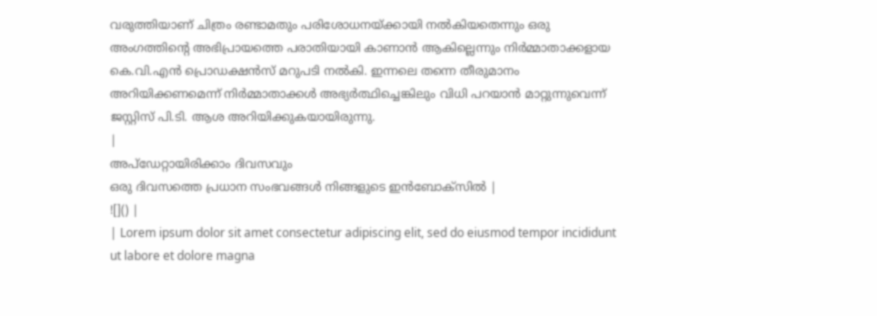വരുത്തിയാണ് ചിത്രം രണ്ടാമതും പരിശോധനയ്ക്കായി നൽകിയതെന്നും ഒരു അംഗത്തിന്റെ അഭിപ്രായത്തെ പരാതിയായി കാണാൻ ആകില്ലെന്നും നിർമ്മാതാക്കളായ കെ.വി.എൻ പ്രൊഡക്ഷൻസ് മറുപടി നൽകി. ഇന്നലെ തന്നെ തീരുമാനം അറിയിക്കണമെന്ന് നിർമ്മാതാക്കൾ അഭ്യർത്ഥിച്ചെങ്കിലും വിധി പറയാൻ മാറ്റുന്നുവെന്ന് ജസ്റ്റിസ് പി.ടി. ആശ അറിയിക്കുകയായിരുന്നു.
|
അപ്ഡേറ്റായിരിക്കാം ദിവസവും
ഒരു ദിവസത്തെ പ്രധാന സംഭവങ്ങൾ നിങ്ങളുടെ ഇൻബോക്സിൽ |
![]() |
| Lorem ipsum dolor sit amet consectetur adipiscing elit, sed do eiusmod tempor incididunt ut labore et dolore magna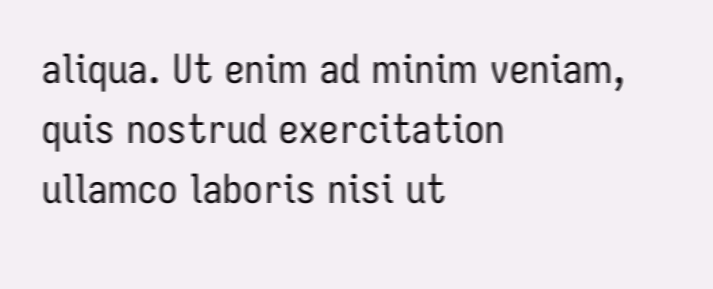aliqua. Ut enim ad minim veniam, quis nostrud exercitation ullamco laboris nisi ut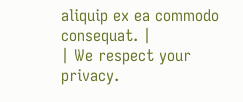aliquip ex ea commodo consequat. |
| We respect your privacy.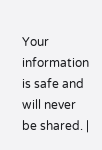Your information is safe and will never be shared. |